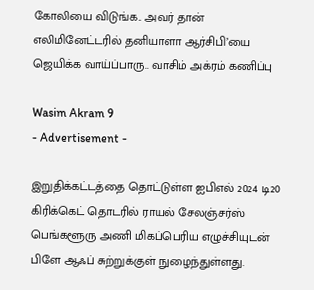கோலியை விடுங்க.. அவர் தான் எலிமினேட்டரில் தனியாளா ஆர்சிபி’யை ஜெயிக்க வாய்ப்பாரு.. வாசிம் அக்ரம் கணிப்பு

Wasim Akram 9
- Advertisement -

இறுதிக்கட்டத்தை தொட்டுள்ள ஐபிஎல் 2024 டி20 கிரிக்கெட் தொடரில் ராயல் சேலஞ்சர்ஸ் பெங்களூரு அணி மிகப்பெரிய எழுச்சியுடன் பிளே ஆஃப் சுற்றுக்குள் நுழைந்துள்ளது.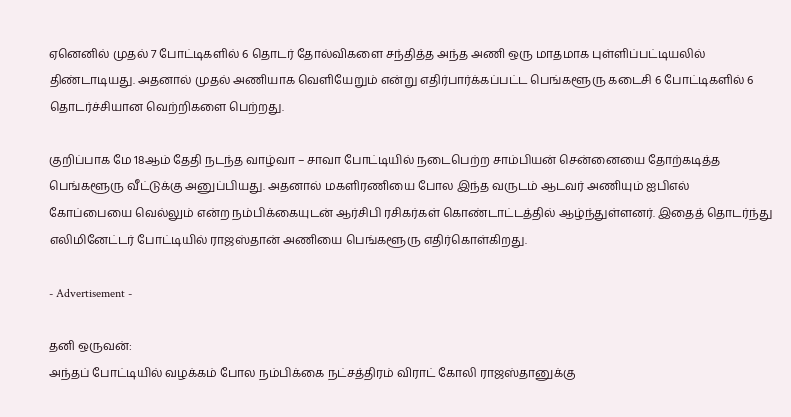ஏனெனில் முதல் 7 போட்டிகளில் 6 தொடர் தோல்விகளை சந்தித்த அந்த அணி ஒரு மாதமாக புள்ளிப்பட்டியலில் திண்டாடியது. அதனால் முதல் அணியாக வெளியேறும் என்று எதிர்பார்க்கப்பட்ட பெங்களூரு கடைசி 6 போட்டிகளில் 6 தொடர்ச்சியான வெற்றிகளை பெற்றது.

குறிப்பாக மே 18ஆம் தேதி நடந்த வாழ்வா – சாவா போட்டியில் நடைபெற்ற சாம்பியன் சென்னையை தோற்கடித்த பெங்களூரு வீட்டுக்கு அனுப்பியது. அதனால் மகளிரணியை போல இந்த வருடம் ஆடவர் அணியும் ஐபிஎல் கோப்பையை வெல்லும் என்ற நம்பிக்கையுடன் ஆர்சிபி ரசிகர்கள் கொண்டாட்டத்தில் ஆழ்ந்துள்ளனர். இதைத் தொடர்ந்து எலிமினேட்டர் போட்டியில் ராஜஸ்தான் அணியை பெங்களூரு எதிர்கொள்கிறது.

- Advertisement -

தனி ஒருவன்:
அந்தப் போட்டியில் வழக்கம் போல நம்பிக்கை நட்சத்திரம் விராட் கோலி ராஜஸ்தானுக்கு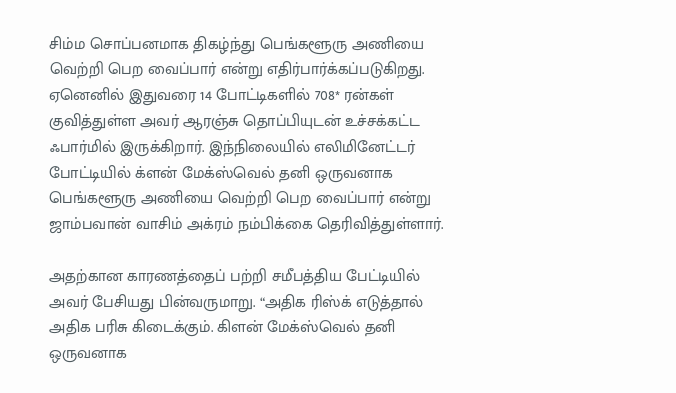சிம்ம சொப்பனமாக திகழ்ந்து பெங்களூரு அணியை வெற்றி பெற வைப்பார் என்று எதிர்பார்க்கப்படுகிறது. ஏனெனில் இதுவரை 14 போட்டிகளில் 708* ரன்கள் குவித்துள்ள அவர் ஆரஞ்சு தொப்பியுடன் உச்சக்கட்ட ஃபார்மில் இருக்கிறார். இந்நிலையில் எலிமினேட்டர் போட்டியில் க்ளன் மேக்ஸ்வெல் தனி ஒருவனாக பெங்களூரு அணியை வெற்றி பெற வைப்பார் என்று ஜாம்பவான் வாசிம் அக்ரம் நம்பிக்கை தெரிவித்துள்ளார்.

அதற்கான காரணத்தைப் பற்றி சமீபத்திய பேட்டியில் அவர் பேசியது பின்வருமாறு. “அதிக ரிஸ்க் எடுத்தால் அதிக பரிசு கிடைக்கும். கிளன் மேக்ஸ்வெல் தனி ஒருவனாக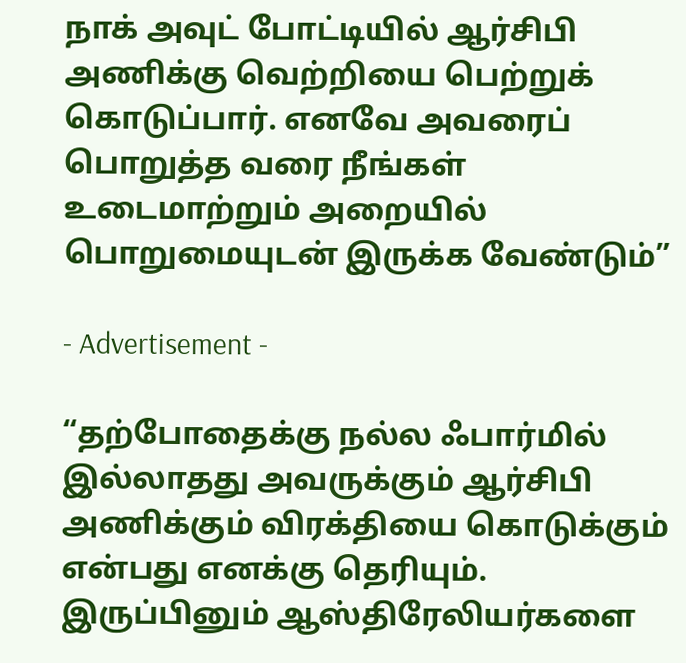நாக் அவுட் போட்டியில் ஆர்சிபி அணிக்கு வெற்றியை பெற்றுக் கொடுப்பார். எனவே அவரைப் பொறுத்த வரை நீங்கள் உடைமாற்றும் அறையில் பொறுமையுடன் இருக்க வேண்டும்”

- Advertisement -

“தற்போதைக்கு நல்ல ஃபார்மில் இல்லாதது அவருக்கும் ஆர்சிபி அணிக்கும் விரக்தியை கொடுக்கும் என்பது எனக்கு தெரியும். இருப்பினும் ஆஸ்திரேலியர்களை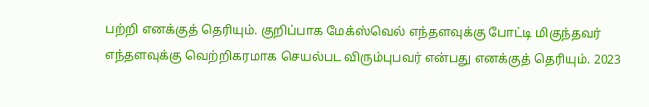பற்றி எனக்குத் தெரியும். குறிப்பாக மேக்ஸ்வெல் எந்தளவுக்கு போட்டி மிகுந்தவர் எந்தளவுக்கு வெற்றிகரமாக செயல்பட விரும்புபவர் என்பது எனக்குத் தெரியும். 2023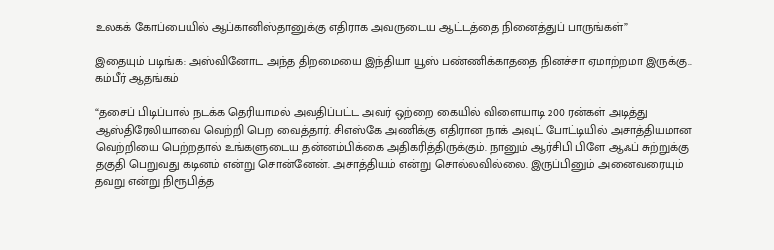உலகக் கோப்பையில் ஆப்கானிஸ்தானுக்கு எதிராக அவருடைய ஆட்டத்தை நினைத்துப் பாருங்கள்”

இதையும் படிங்க: அஸ்வினோட அந்த திறமையை இந்தியா யூஸ் பண்ணிக்காததை நினச்சா ஏமாற்றமா இருக்கு.. கம்பீர் ஆதங்கம்

“தசைப் பிடிப்பால் நடக்க தெரியாமல் அவதிப்பட்ட அவர் ஒற்றை கையில் விளையாடி 200 ரன்கள் அடித்து ஆஸ்திரேலியாவை வெற்றி பெற வைத்தார். சிஎஸ்கே அணிக்கு எதிரான நாக் அவுட் போட்டியில் அசாத்தியமான வெற்றியை பெற்றதால் உங்களுடைய தன்னம்பிக்கை அதிகரித்திருக்கும். நானும் ஆர்சிபி பிளே ஆஃப் சுற்றுக்கு தகுதி பெறுவது கடினம் என்று சொன்னேன். அசாத்தியம் என்று சொல்லவில்லை. இருப்பினும் அனைவரையும் தவறு என்று நிரூபித்த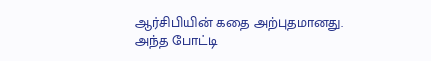ஆர்சிபியின் கதை அற்புதமானது. அந்த போட்டி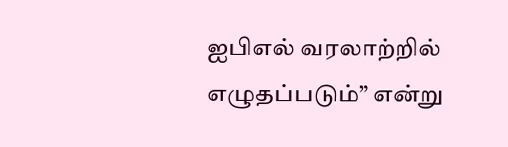ஐபிஎல் வரலாற்றில் எழுதப்படும்” என்று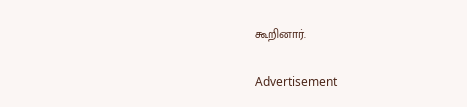கூறினார்.

Advertisement